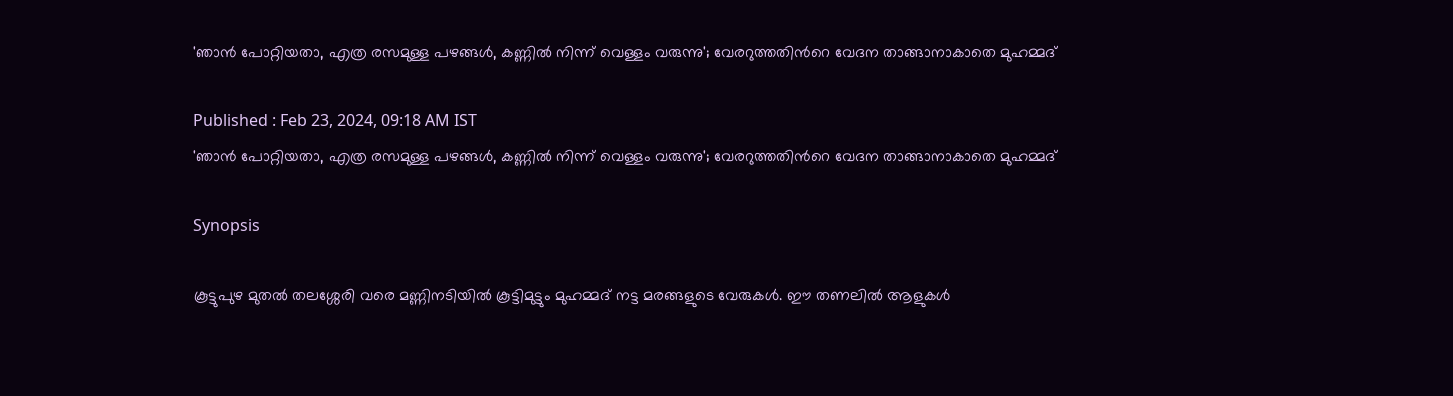'ഞാൻ പോറ്റിയതാ, എത്ര രസമുള്ള പഴങ്ങൾ, കണ്ണിൽ നിന്ന് വെള്ളം വരുന്നു'; വേരറുത്തതിന്‍റെ വേദന താങ്ങാനാകാതെ മുഹമ്മദ്

Published : Feb 23, 2024, 09:18 AM IST
'ഞാൻ പോറ്റിയതാ, എത്ര രസമുള്ള പഴങ്ങൾ, കണ്ണിൽ നിന്ന് വെള്ളം വരുന്നു'; വേരറുത്തതിന്‍റെ വേദന താങ്ങാനാകാതെ മുഹമ്മദ്

Synopsis

കൂട്ടുപുഴ മുതൽ തലശ്ശേരി വരെ മണ്ണിനടിയിൽ കൂട്ടിമുട്ടും മുഹമ്മദ് നട്ട മരങ്ങളുടെ വേരുകൾ. ഈ തണലിൽ ആളുകള്‍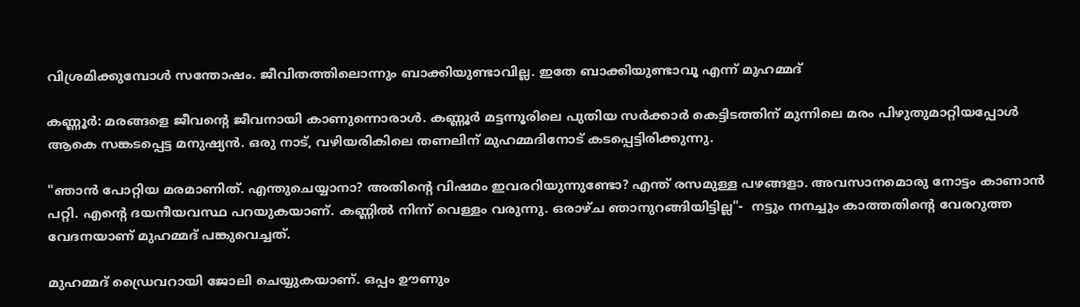വിശ്രമിക്കുമ്പോള്‍ സന്തോഷം. ജീവിതത്തിലൊന്നും ബാക്കിയുണ്ടാവില്ല. ഇതേ ബാക്കിയുണ്ടാവൂ എന്ന് മുഹമ്മദ്

കണ്ണൂർ: മരങ്ങളെ ജീവന്‍റെ ജീവനായി കാണുന്നൊരാള്‍. കണ്ണൂർ മട്ടന്നൂരിലെ പുതിയ സർക്കാർ കെട്ടിടത്തിന് മുന്നിലെ മരം പിഴുതുമാറ്റിയപ്പോൾ ആകെ സങ്കടപ്പെട്ട മനുഷ്യൻ. ഒരു നാട്, വഴിയരികിലെ തണലിന് മുഹമ്മദിനോട് കടപ്പെട്ടിരിക്കുന്നു.

"ഞാൻ പോറ്റിയ മരമാണിത്. എന്തുചെയ്യാനാ? അതിന്‍റെ വിഷമം ഇവരറിയുന്നുണ്ടോ? എന്ത് രസമുള്ള പഴങ്ങളാ. അവസാനമൊരു നോട്ടം കാണാൻ പറ്റി. എന്‍റെ ദയനീയവസ്ഥ പറയുകയാണ്. കണ്ണിൽ നിന്ന് വെള്ളം വരുന്നു. ഒരാഴ്ച ഞാനുറങ്ങിയിട്ടില്ല"-  നട്ടും നനച്ചും കാത്തതിന്‍റെ വേരറുത്ത വേദനയാണ് മുഹമ്മദ് പങ്കുവെച്ചത്.

മുഹമ്മദ് ഡ്രൈവറായി ജോലി ചെയ്യുകയാണ്. ഒപ്പം ഊണും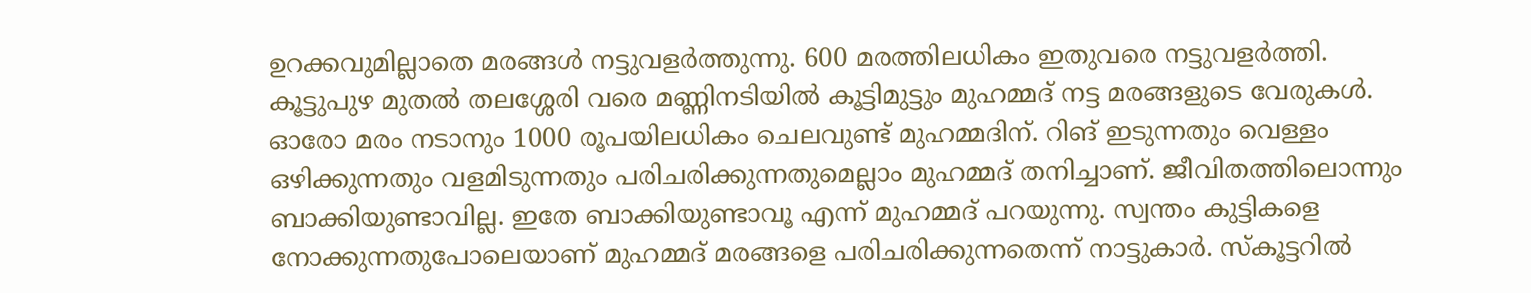ഉറക്കവുമില്ലാതെ മരങ്ങള്‍ നട്ടുവളർത്തുന്നു. 600 മരത്തിലധികം ഇതുവരെ നട്ടുവളർത്തി. കൂട്ടുപുഴ മുതൽ തലശ്ശേരി വരെ മണ്ണിനടിയിൽ കൂട്ടിമുട്ടും മുഹമ്മദ് നട്ട മരങ്ങളുടെ വേരുകൾ. ഓരോ മരം നടാനും 1000 രൂപയിലധികം ചെലവുണ്ട് മുഹമ്മദിന്. റിങ് ഇടുന്നതും വെള്ളം ഒഴിക്കുന്നതും വളമിടുന്നതും പരിചരിക്കുന്നതുമെല്ലാം മുഹമ്മദ് തനിച്ചാണ്. ജീവിതത്തിലൊന്നും ബാക്കിയുണ്ടാവില്ല. ഇതേ ബാക്കിയുണ്ടാവൂ എന്ന് മുഹമ്മദ് പറയുന്നു. സ്വന്തം കുട്ടികളെ നോക്കുന്നതുപോലെയാണ് മുഹമ്മദ് മരങ്ങളെ പരിചരിക്കുന്നതെന്ന് നാട്ടുകാർ. സ്കൂട്ടറില്‍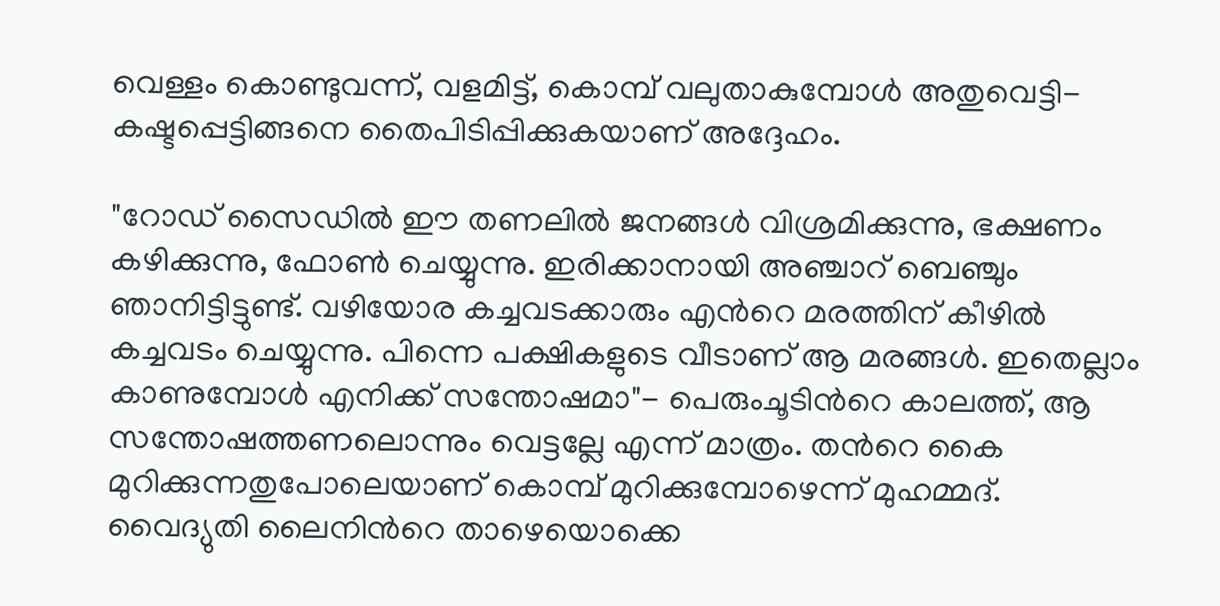വെള്ളം കൊണ്ടുവന്ന്, വളമിട്ട്, കൊമ്പ് വലുതാകുമ്പോള്‍ അതുവെട്ടി- കഷ്ടപ്പെട്ടിങ്ങനെ തൈപിടിപ്പിക്കുകയാണ് അദ്ദേഹം.

"റോഡ് സൈഡില്‍ ഈ തണലിൽ ജനങ്ങള്‍ വിശ്രമിക്കുന്നു, ഭക്ഷണം കഴിക്കുന്നു, ഫോണ്‍ ചെയ്യുന്നു. ഇരിക്കാനായി അഞ്ചാറ് ബെഞ്ചും ഞാനിട്ടിട്ടുണ്ട്. വഴിയോര കച്ചവടക്കാരും എന്‍റെ മരത്തിന് കീഴിൽ കച്ചവടം ചെയ്യുന്നു. പിന്നെ പക്ഷികളുടെ വീടാണ് ആ മരങ്ങള്‍. ഇതെല്ലാം കാണുമ്പോള്‍ എനിക്ക് സന്തോഷമാ"- പെരുംചൂടിന്‍റെ കാലത്ത്, ആ സന്തോഷത്തണലൊന്നും വെട്ടല്ലേ എന്ന് മാത്രം. തന്‍റെ കൈ മുറിക്കുന്നതുപോലെയാണ് കൊമ്പ് മുറിക്കുമ്പോഴെന്ന് മുഹമ്മദ്. വൈദ്യുതി ലൈനിന്‍റെ താഴെയൊക്കെ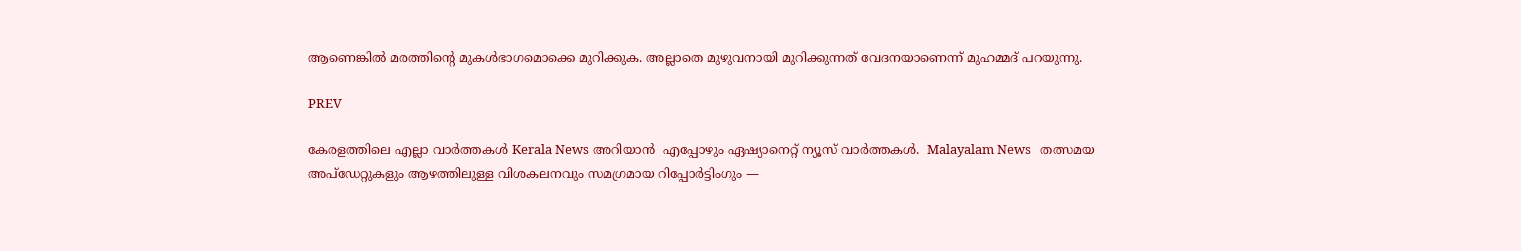ആണെങ്കില്‍ മരത്തിന്‍റെ മുകള്‍ഭാഗമൊക്കെ മുറിക്കുക. അല്ലാതെ മുഴുവനായി മുറിക്കുന്നത് വേദനയാണെന്ന് മുഹമ്മദ് പറയുന്നു.

PREV

കേരളത്തിലെ എല്ലാ വാർത്തകൾ Kerala News അറിയാൻ  എപ്പോഴും ഏഷ്യാനെറ്റ് ന്യൂസ് വാർത്തകൾ.  Malayalam News   തത്സമയ അപ്‌ഡേറ്റുകളും ആഴത്തിലുള്ള വിശകലനവും സമഗ്രമായ റിപ്പോർട്ടിംഗും —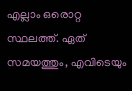എല്ലാം ഒരൊറ്റ സ്ഥലത്ത്. ഏത് സമയത്തും, എവിടെയും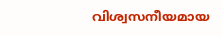വിശ്വസനീയമായ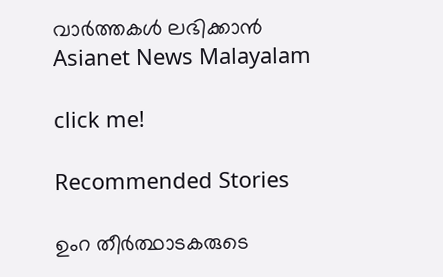വാർത്തകൾ ലഭിക്കാൻ Asianet News Malayalam

click me!

Recommended Stories

ഉംറ തീര്‍ത്ഥാടകരുടെ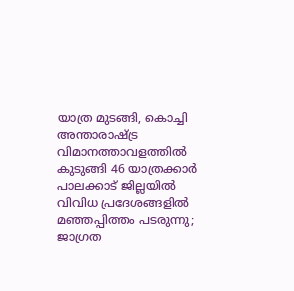യാത്ര മുടങ്ങി, കൊച്ചി അന്താരാഷ്ട്ര വിമാനത്താവളത്തിൽ കുടുങ്ങി 46 യാത്രക്കാർ
പാലക്കാട് ജില്ലയിൽ വിവിധ പ്രദേശങ്ങളിൽ മഞ്ഞപ്പിത്തം പടരുന്നു; ജാഗ്രത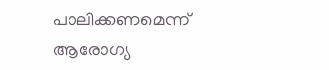പാലിക്കണമെന്ന് ആരോഗ്യ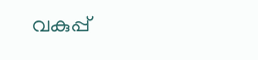വകുപ്പ്